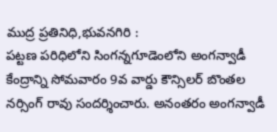ముద్ర ప్రతినిధి,భువనగిరి :
పట్టణ పరిధిలోని సింగన్నగూడెంలోని అంగన్వాడీ కేంద్రాన్ని సోమవారం 9వ వార్డు కౌన్సిలర్ బొంతల నర్సింగ్ రావు సందర్శించారు. అనంతరం అంగన్వాడీ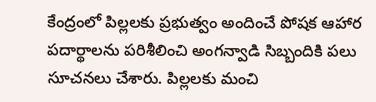కేంద్రంలో పిల్లలకు ప్రభుత్వం అందించే పోషక ఆహార పదార్థాలను పరిశీలించి అంగన్వాడి సిబ్బందికి పలు సూచనలు చేశారు. పిల్లలకు మంచి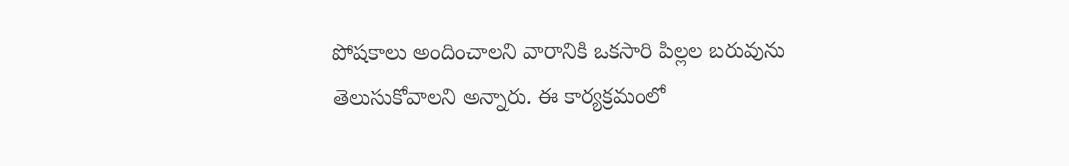పోషకాలు అందించాలని వారానికి ఒకసారి పిల్లల బరువును తెలుసుకోవాలని అన్నారు. ఈ కార్యక్రమంలో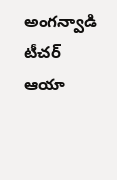అంగన్వాడి టీచర్ ఆయా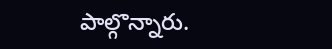పాల్గొన్నారు.